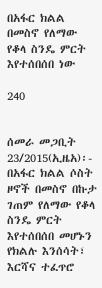በአፋር ክልል በመስኖ የለማው የቆላ ስንዴ ምርት እየተሰበሰበ ነው

240


ሰመራ መጋቢት 23/2015(ኢዜአ)፡- በአፋር ክልል ሶስት ዞኖች በመስኖ በኩታ ገጠም የለማው የቆላ ስንዴ ምርት እየተሰበሰበ መሆኑን የክልሉ እንሰሳት፣ እርሻና ተፈጥሮ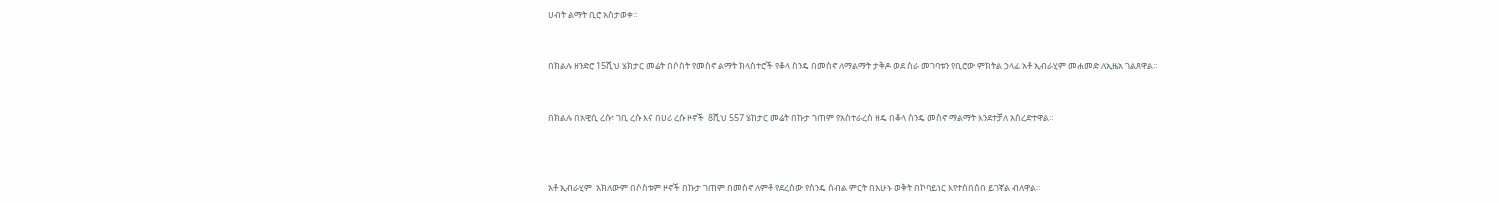ሀብት ልማት ቢሮ አስታወቀ።


በክልሉ ዘንድሮ 15ሺህ ሄክታር መሬት በሶስት የመስኖ ልማት ክላስተሮች የቆላ ስንዴ በመስኖ ለማልማት ታቅዶ ወደ ስራ መገባቱን የቢሮው ምክትል ኃላፊ አቶ ኢብራሂም መሐመድ ለኢዜአ ገልጸዋል።


በክልሉ በአዊሲ ረሱ፣ ገቢ ረሱ እና በሀሪ ረሱ ዞኖች  8ሺህ 557 ሄከታር መሬት በኩታ ገጠም የአስተራረስ ዘዴ በቆላ ስንዴ መስኖ ማልማት እንደተቻለ አስረድተዋል።



አቶ ኢብራሂም  አክለውም በሶስቱም ዞኖች በኩታ ገጠም በመስኖ ለምቶ የደረሰው የስንዴ ሰብል ምርት በአሁኑ ወቅት በኮባይነር እየተሰበሰበ ይገኛል ብለዋል።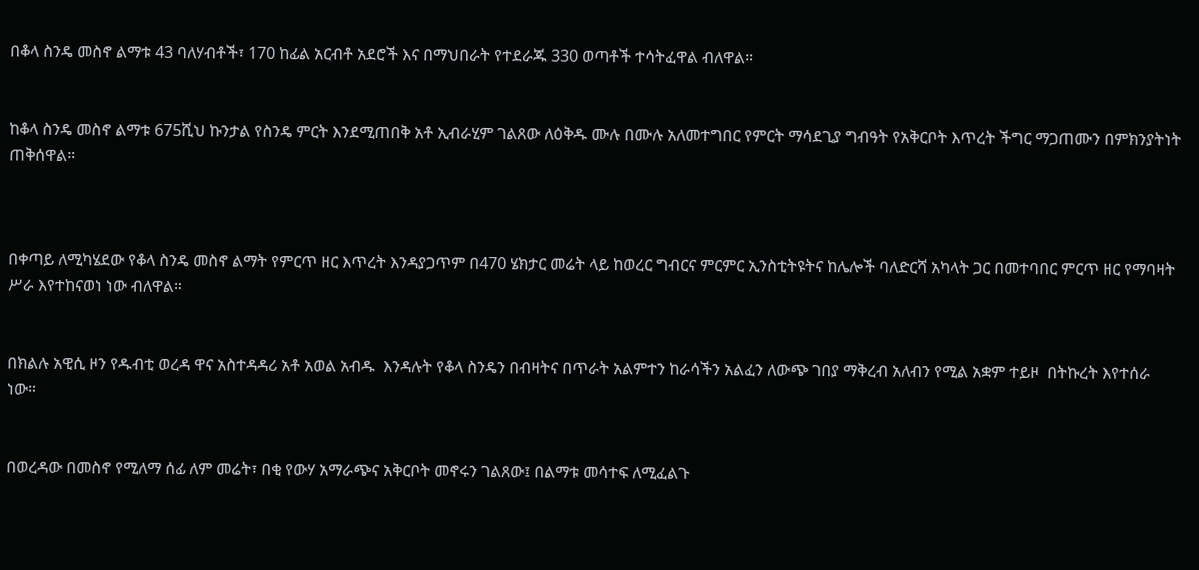በቆላ ስንዴ መስኖ ልማቱ 43 ባለሃብቶች፣ 170 ከፊል አርብቶ አደሮች እና በማህበራት የተደራጁ 330 ወጣቶች ተሳትፈዋል ብለዋል።


ከቆላ ስንዴ መስኖ ልማቱ 675ሺህ ኩንታል የስንዴ ምርት እንደሚጠበቅ አቶ ኢብራሂም ገልጸው ለዕቅዱ ሙሉ በሙሉ አለመተግበር የምርት ማሳደጊያ ግብዓት የአቅርቦት እጥረት ችግር ማጋጠሙን በምክንያትነት ጠቅሰዋል።



በቀጣይ ለሚካሄደው የቆላ ስንዴ መስኖ ልማት የምርጥ ዘር እጥረት እንዳያጋጥም በ470 ሄክታር መሬት ላይ ከወረር ግብርና ምርምር ኢንስቲትዩትና ከሌሎች ባለድርሻ አካላት ጋር በመተባበር ምርጥ ዘር የማባዛት ሥራ እየተከናወነ ነው ብለዋል።


በክልሉ አዊሲ ዞን የዱብቲ ወረዳ ዋና አስተዳዳሪ አቶ አወል አብዱ  እንዳሉት የቆላ ስንዴን በብዛትና በጥራት አልምተን ከራሳችን አልፈን ለውጭ ገበያ ማቅረብ አለብን የሚል አቋም ተይዞ  በትኩረት እየተሰራ ነው።


በወረዳው በመስኖ የሚለማ ሰፊ ለም መሬት፣ በቂ የውሃ አማራጭና አቅርቦት መኖሩን ገልጸው፤ በልማቱ መሳተፍ ለሚፈልጉ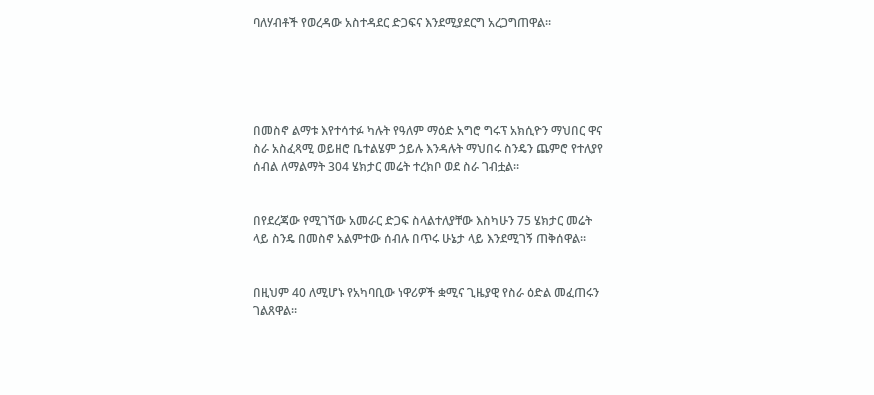ባለሃብቶች የወረዳው አስተዳደር ድጋፍና እንደሚያደርግ አረጋግጠዋል።





በመስኖ ልማቱ እየተሳተፉ ካሉት የዓለም ማዕድ አግሮ ግሩፕ አክሲዮን ማህበር ዋና ስራ አስፈጻሚ ወይዘሮ ቤተልሄም ኃይሉ እንዳሉት ማህበሩ ስንዴን ጨምሮ የተለያየ ሰብል ለማልማት 304 ሄክታር መሬት ተረክቦ ወደ ስራ ገብቷል።


በየደረጃው የሚገኘው አመራር ድጋፍ ስላልተለያቸው እስካሁን 75 ሄክታር መሬት ላይ ስንዴ በመስኖ አልምተው ሰብሉ በጥሩ ሁኔታ ላይ እንደሚገኝ ጠቅሰዋል።


በዚህም 40 ለሚሆኑ የአካባቢው ነዋሪዎች ቋሚና ጊዜያዊ የስራ ዕድል መፈጠሩን ገልጸዋል።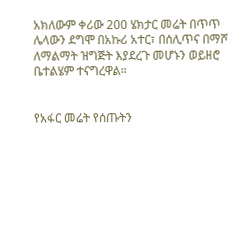አክለውም ቀሪው 200 ሄክታር መሬት በጥጥ ሌላውን ደግሞ በአኩሪ አተር፣ በሰሊጥና በማሾ ለማልማት ዝግጅት እያደረጉ መሆኑን ወይዘሮ ቤተልሄም ተናግረዋል።


የአፋር መሬት የሰጡትን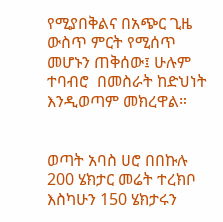የሚያበቅልና በአጭር ጊዜ ውስጥ ምርት የሚሰጥ መሆኑን ጠቅሰው፤ ሁሉም ተባብሮ  በመስራት ከድህነት እንዲወጣም መክረዋል።


ወጣት አባስ ሀሮ በበኩሉ 200 ሄክታር መሬት ተረክቦ እስካሁን 150 ሄክታሩን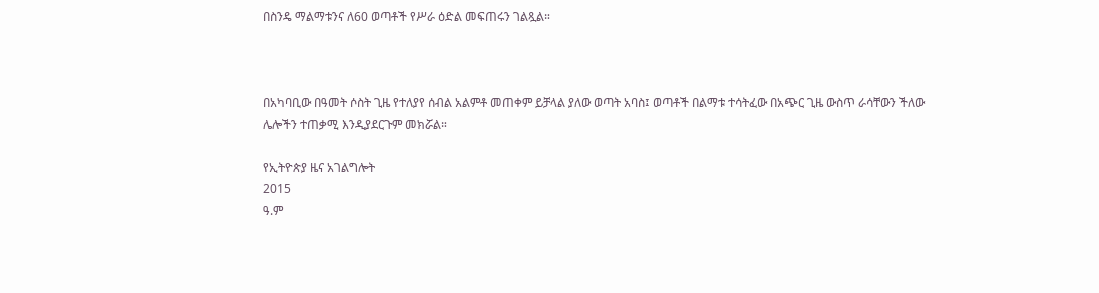በስንዴ ማልማቱንና ለ60 ወጣቶች የሥራ ዕድል መፍጠሩን ገልጿል።



በአካባቢው በዓመት ሶስት ጊዜ የተለያየ ሰብል አልምቶ መጠቀም ይቻላል ያለው ወጣት አባስ፤ ወጣቶች በልማቱ ተሳትፈው በአጭር ጊዜ ውስጥ ራሳቸውን ችለው ሌሎችን ተጠቃሚ እንዲያደርጉም መክሯል።

የኢትዮጵያ ዜና አገልግሎት
2015
ዓ.ም